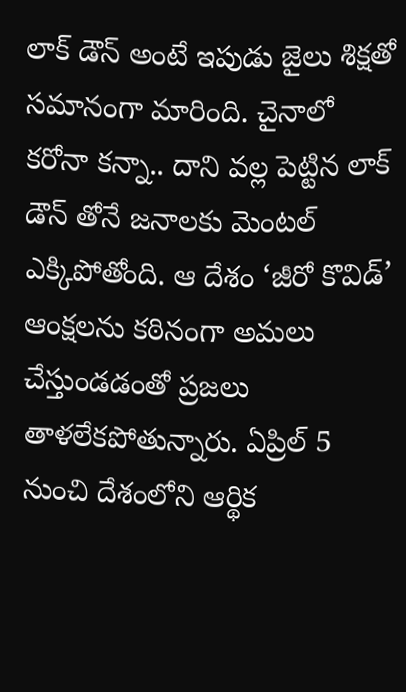లాక్ డౌన్ అంటే ఇపుడు జైలు శిక్షతో సమానంగా మారింది. చైనాలో కరోనా కన్నా.. దాని వల్ల పెట్టిన లాక్ డౌన్ తోనే జనాలకు మెంటల్ ఎక్కిపోతోంది. ఆ దేశం ‘జీరో కొవిడ్’ ఆంక్షలను కఠినంగా అమలు చేస్తుండడంతో ప్రజలు తాళలేకపోతున్నారు. ఏప్రిల్ 5 నుంచి దేశంలోని ఆర్థిక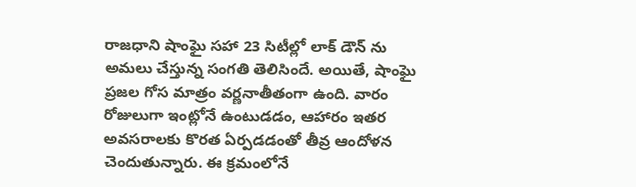రాజధాని షాంఘై సహా 23 సిటీల్లో లాక్ డౌన్ ను అమలు చేస్తున్న సంగతి తెలిసిందే. అయితే, షాంఘై ప్రజల గోస మాత్రం వర్ణనాతీతంగా ఉంది. వారం రోజులుగా ఇంట్లోనే ఉంటుడడం, ఆహారం ఇతర అవసరాలకు కొరత ఏర్పడడంతో తీవ్ర ఆందోళన చెందుతున్నారు. ఈ క్రమంలోనే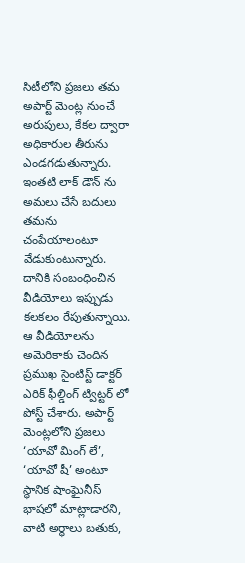సిటీలోని ప్రజలు తమ అపార్ట్ మెంట్ల నుంచే అరుపులు, కేకల ద్వారా అధికారుల తీరును ఎండగడుతున్నారు.
ఇంతటి లాక్ డౌన్ ను అమలు చేసే బదులు తమను చంపేయాలంటూ వేడుకుంటున్నారు. దానికి సంబంధించిన వీడియోలు ఇప్పుడు కలకలం రేపుతున్నాయి. ఆ వీడియోలను అమెరికాకు చెందిన ప్రముఖ సైంటిస్ట్ డాక్టర్ ఎరిక్ ఫీల్డింగ్ ట్విట్టర్ లో పోస్ట్ చేశారు. అపార్ట్ మెంట్లలోని ప్రజలు ‘యావో మింగ్ లే’, ‘యావో షీ’ అంటూ స్థానిక షాంఘైనీస్ భాషలో మాట్లాడారని, వాటి అర్థాలు బతుకు,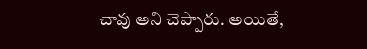చావు అని చెప్పారు. అయితే,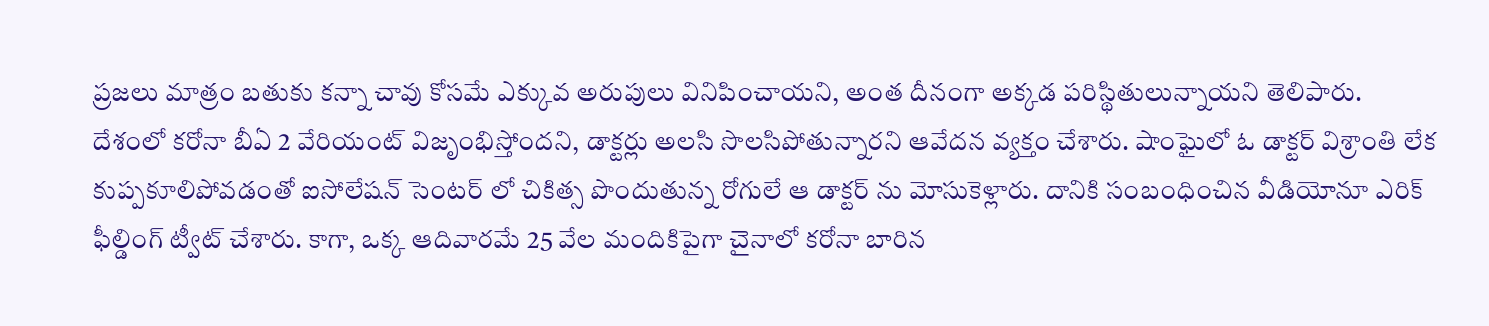ప్రజలు మాత్రం బతుకు కన్నా చావు కోసమే ఎక్కువ అరుపులు వినిపించాయని, అంత దీనంగా అక్కడ పరిస్థితులున్నాయని తెలిపారు.
దేశంలో కరోనా బీఏ 2 వేరియంట్ విజృంభిస్తోందని, డాక్టర్లు అలసి సొలసిపోతున్నారని ఆవేదన వ్యక్తం చేశారు. షాంఘైలో ఓ డాక్టర్ విశ్రాంతి లేక కుప్పకూలిపోవడంతో ఐసోలేషన్ సెంటర్ లో చికిత్స పొందుతున్న రోగులే ఆ డాక్టర్ ను మోసుకెళ్లారు. దానికి సంబంధించిన వీడియోనూ ఎరిక్ ఫీల్డింగ్ ట్వీట్ చేశారు. కాగా, ఒక్క ఆదివారమే 25 వేల మందికిపైగా చైనాలో కరోనా బారిన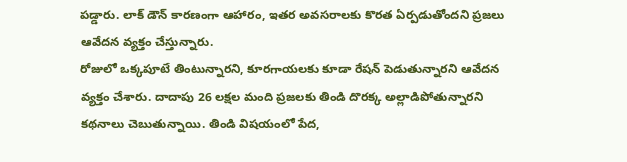పడ్డారు. లాక్ డౌన్ కారణంగా ఆహారం, ఇతర అవసరాలకు కొరత ఏర్పడుతోందని ప్రజలు ఆవేదన వ్యక్తం చేస్తున్నారు.
రోజులో ఒక్కపూటే తింటున్నారని, కూరగాయలకు కూడా రేషన్ పెడుతున్నారని ఆవేదన వ్యక్తం చేశారు. దాదాపు 26 లక్షల మంది ప్రజలకు తిండి దొరక్క అల్లాడిపోతున్నారని కథనాలు చెబుతున్నాయి. తిండి విషయంలో పేద,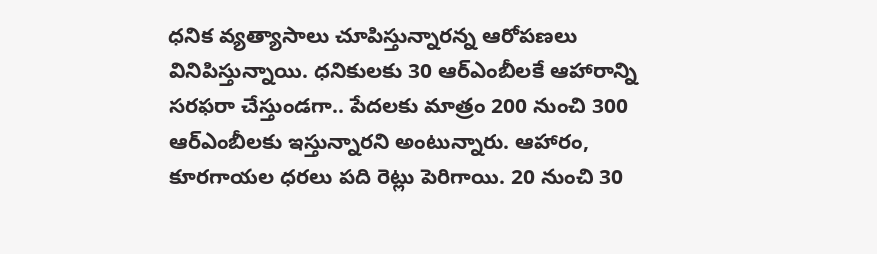ధనిక వ్యత్యాసాలు చూపిస్తున్నారన్న ఆరోపణలు వినిపిస్తున్నాయి. ధనికులకు 30 ఆర్ఎంబీలకే ఆహారాన్ని సరఫరా చేస్తుండగా.. పేదలకు మాత్రం 200 నుంచి 300 ఆర్ఎంబీలకు ఇస్తున్నారని అంటున్నారు. ఆహారం, కూరగాయల ధరలు పది రెట్లు పెరిగాయి. 20 నుంచి 30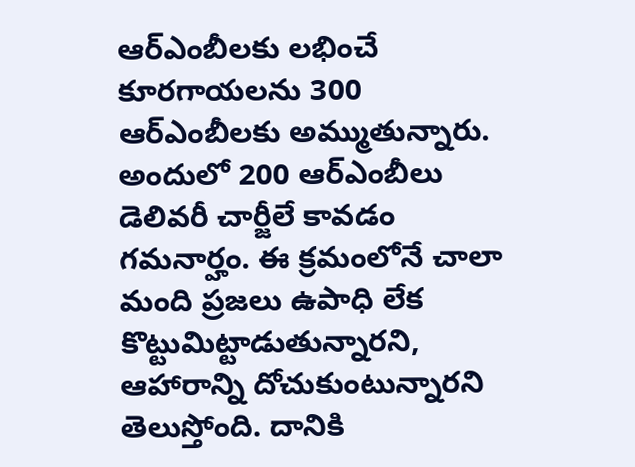ఆర్ఎంబీలకు లభించే కూరగాయలను 300 ఆర్ఎంబీలకు అమ్ముతున్నారు. అందులో 200 ఆర్ఎంబీలు డెలివరీ చార్జీలే కావడం గమనార్హం. ఈ క్రమంలోనే చాలా మంది ప్రజలు ఉపాధి లేక కొట్టుమిట్టాడుతున్నారని, ఆహారాన్ని దోచుకుంటున్నారని తెలుస్తోంది. దానికి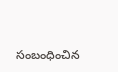సంబంధించిన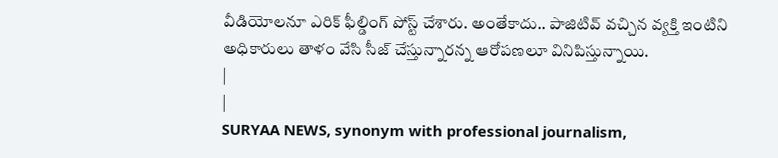వీడియోలనూ ఎరిక్ ఫీల్డింగ్ పోస్ట్ చేశారు. అంతేకాదు.. పాజిటివ్ వచ్చిన వ్యక్తి ఇంటిని అధికారులు తాళం వేసి సీజ్ చేస్తున్నారన్న ఆరోపణలూ వినిపిస్తున్నాయి.
|
|
SURYAA NEWS, synonym with professional journalism,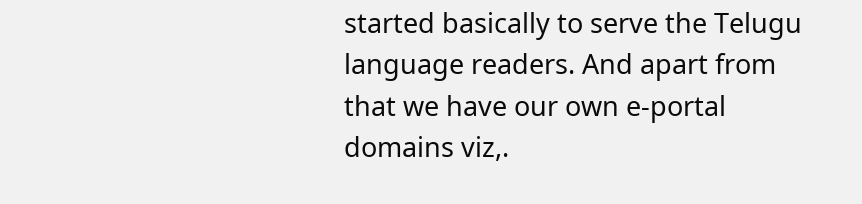started basically to serve the Telugu language readers. And apart from that we have our own e-portal domains viz,.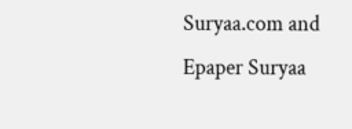Suryaa.com and Epaper Suryaa